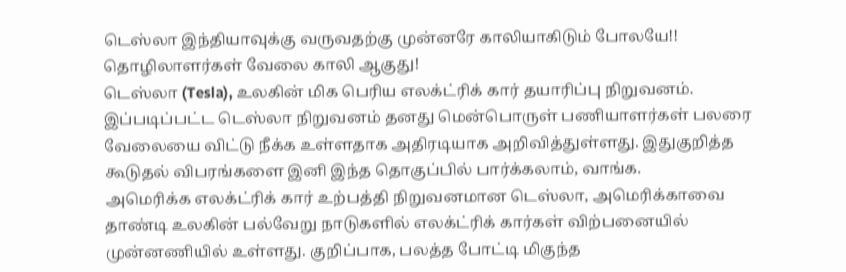டெஸ்லா இந்தியாவுக்கு வருவதற்கு முன்னரே காலியாகிடும் போலயே!! தொழிலாளர்கள் வேலை காலி ஆகுது!
டெஸ்லா (Tesla), உலகின் மிக பெரிய எலக்ட்ரிக் கார் தயாரிப்பு நிறுவனம். இப்படிப்பட்ட டெஸ்லா நிறுவனம் தனது மென்பொருள் பணியாளர்கள் பலரை வேலையை விட்டு நீக்க உள்ளதாக அதிரடியாக அறிவித்துள்ளது. இதுகுறித்த கூடுதல் விபரங்களை இனி இந்த தொகுப்பில் பார்க்கலாம், வாங்க.
அமெரிக்க எலக்ட்ரிக் கார் உற்பத்தி நிறுவனமான டெஸ்லா, அமெரிக்காவை தாண்டி உலகின் பல்வேறு நாடுகளில் எலக்ட்ரிக் கார்கள் விற்பனையில் முன்னணியில் உள்ளது. குறிப்பாக, பலத்த போட்டி மிகுந்த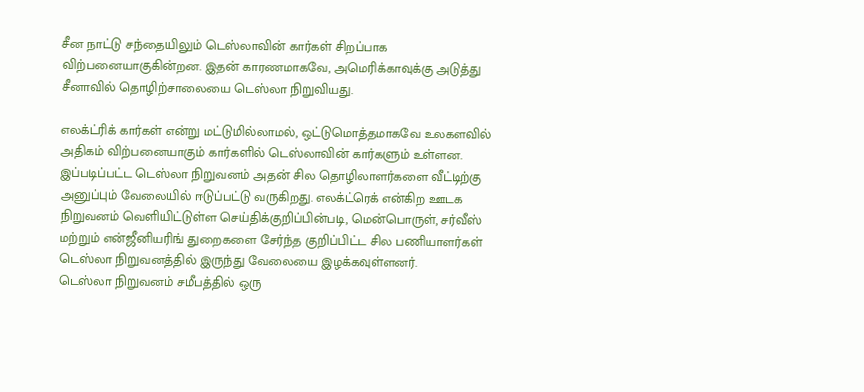சீன நாட்டு சந்தையிலும் டெஸ்லாவின் கார்கள் சிறப்பாக விற்பனையாகுகின்றன. இதன் காரணமாகவே, அமெரிக்காவுக்கு அடுத்து சீனாவில் தொழிற்சாலையை டெஸ்லா நிறுவியது.

எலக்ட்ரிக் கார்கள் என்று மட்டுமில்லாமல், ஒட்டுமொத்தமாகவே உலகளவில் அதிகம் விற்பனையாகும் கார்களில் டெஸ்லாவின் கார்களும் உள்ளன. இப்படிப்பட்ட டெஸ்லா நிறுவனம் அதன் சில தொழிலாளர்களை வீட்டிற்கு அனுப்பும் வேலையில் ஈடுப்பட்டு வருகிறது. எலக்ட்ரெக் என்கிற ஊடக நிறுவனம் வெளியிட்டுள்ள செய்திக்குறிப்பின்படி, மென்பொருள், சர்வீஸ் மற்றும் என்ஜீனியரிங் துறைகளை சேர்ந்த குறிப்பிட்ட சில பணியாளர்கள் டெஸ்லா நிறுவனத்தில் இருந்து வேலையை இழக்கவுள்ளனர்.
டெஸ்லா நிறுவனம் சமீபத்தில் ஒரு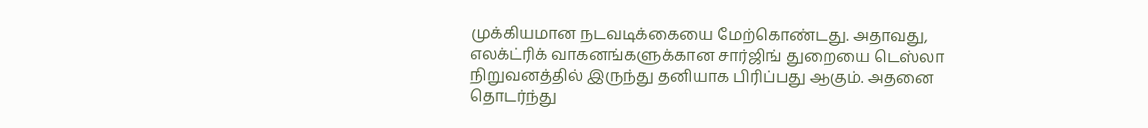முக்கியமான நடவடிக்கையை மேற்கொண்டது. அதாவது, எலக்ட்ரிக் வாகனங்களுக்கான சார்ஜிங் துறையை டெஸ்லா நிறுவனத்தில் இருந்து தனியாக பிரிப்பது ஆகும். அதனை தொடர்ந்து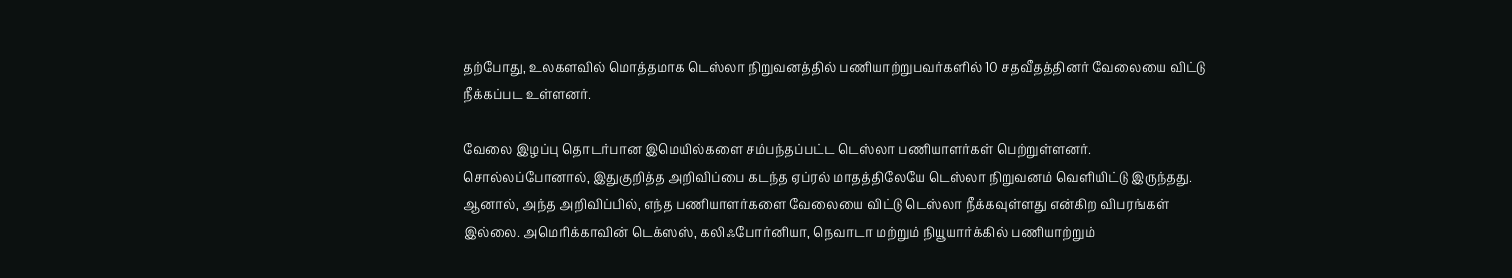தற்போது, உலகளவில் மொத்தமாக டெஸ்லா நிறுவனத்தில் பணியாற்றுபவர்களில் 10 சதவீதத்தினர் வேலையை விட்டு நீக்கப்பட உள்ளனர்.

வேலை இழப்பு தொடர்பான இமெயில்களை சம்பந்தப்பட்ட டெஸ்லா பணியாளர்கள் பெற்றுள்ளனர். சொல்லப்போனால், இதுகுறித்த அறிவிப்பை கடந்த ஏப்ரல் மாதத்திலேயே டெஸ்லா நிறுவனம் வெளியிட்டு இருந்தது. ஆனால், அந்த அறிவிப்பில், எந்த பணியாளர்களை வேலையை விட்டு டெஸ்லா நீக்கவுள்ளது என்கிற விபரங்கள் இல்லை. அமெரிக்காவின் டெக்ஸஸ், கலிஃபோர்னியா, நெவாடா மற்றும் நியூயார்க்கில் பணியாற்றும்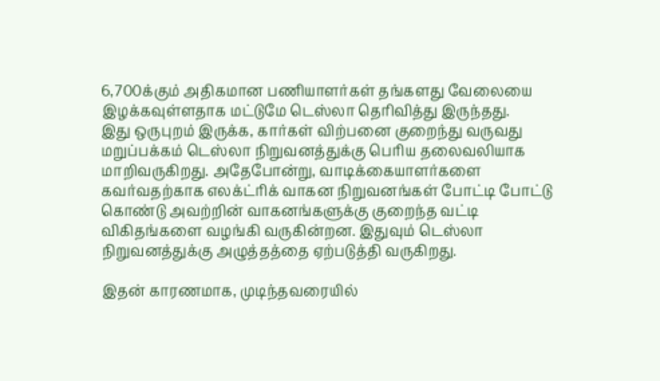6,700க்கும் அதிகமான பணியாளர்கள் தங்களது வேலையை இழக்கவுள்ளதாக மட்டுமே டெஸ்லா தெரிவித்து இருந்தது.
இது ஒருபுறம் இருக்க, கார்கள் விற்பனை குறைந்து வருவது மறுப்பக்கம் டெஸ்லா நிறுவனத்துக்கு பெரிய தலைவலியாக மாறிவருகிறது. அதேபோன்று, வாடிக்கையாளர்களை கவர்வதற்காக எலக்ட்ரிக் வாகன நிறுவனங்கள் போட்டி போட்டு கொண்டு அவற்றின் வாகனங்களுக்கு குறைந்த வட்டி விகிதங்களை வழங்கி வருகின்றன. இதுவும் டெஸ்லா நிறுவனத்துக்கு அழுத்தத்தை ஏற்படுத்தி வருகிறது.

இதன் காரணமாக, முடிந்தவரையில்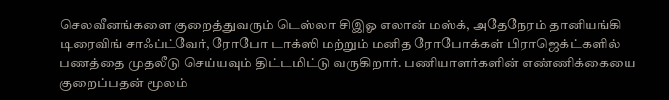செலவீனங்களை குறைத்துவரும் டெஸ்லா சிஇஓ எலான் மஸ்க், அதேநேரம் தானியங்கி டிரைவிங் சாஃப்ட்வேர், ரோபோ டாக்ஸி மற்றும் மனித ரோபோக்கள் பிராஜெக்ட்களில் பணத்தை முதலீடு செய்யவும் திட்டமிட்டு வருகிறார். பணியாளர்களின் எண்ணிக்கையை குறைப்பதன் மூலம்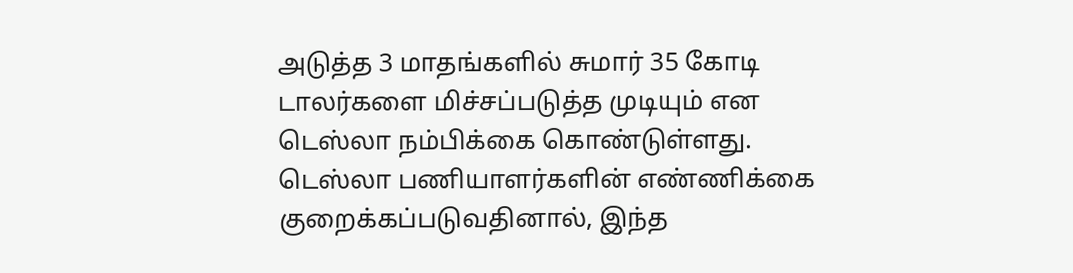அடுத்த 3 மாதங்களில் சுமார் 35 கோடி டாலர்களை மிச்சப்படுத்த முடியும் என டெஸ்லா நம்பிக்கை கொண்டுள்ளது.
டெஸ்லா பணியாளர்களின் எண்ணிக்கை குறைக்கப்படுவதினால், இந்த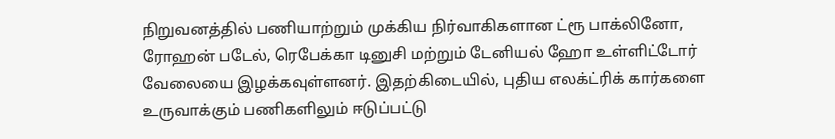நிறுவனத்தில் பணியாற்றும் முக்கிய நிர்வாகிகளான ட்ரூ பாக்லினோ, ரோஹன் படேல், ரெபேக்கா டினுசி மற்றும் டேனியல் ஹோ உள்ளிட்டோர் வேலையை இழக்கவுள்ளனர். இதற்கிடையில், புதிய எலக்ட்ரிக் கார்களை உருவாக்கும் பணிகளிலும் ஈடுப்பட்டு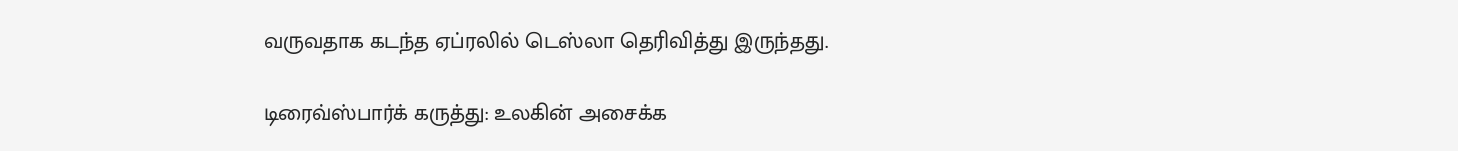வருவதாக கடந்த ஏப்ரலில் டெஸ்லா தெரிவித்து இருந்தது.

டிரைவ்ஸ்பார்க் கருத்து: உலகின் அசைக்க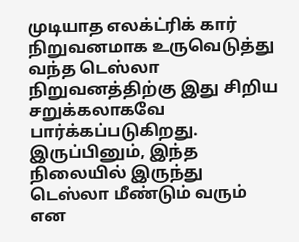முடியாத எலக்ட்ரிக் கார் நிறுவனமாக உருவெடுத்து வந்த டெஸ்லா நிறுவனத்திற்கு இது சிறிய சறுக்கலாகவே பார்க்கப்படுகிறது. இருப்பினும், இந்த நிலையில் இருந்து டெஸ்லா மீண்டும் வரும் என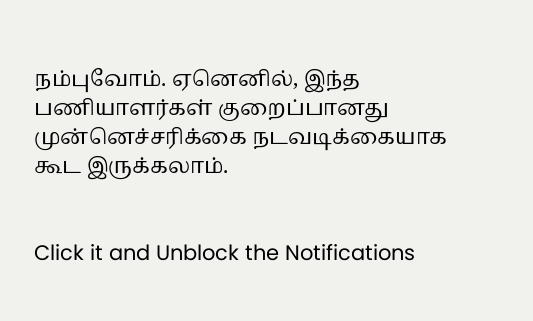நம்புவோம். ஏனெனில், இந்த பணியாளர்கள் குறைப்பானது முன்னெச்சரிக்கை நடவடிக்கையாக கூட இருக்கலாம்.


Click it and Unblock the Notifications